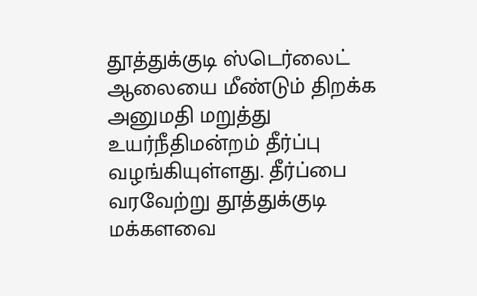தூத்துக்குடி ஸ்டெர்லைட் ஆலையை மீண்டும் திறக்க அனுமதி மறுத்து உயர்நீதிமன்றம் தீர்ப்பு வழங்கியுள்ளது. தீர்ப்பை வரவேற்று தூத்துக்குடி மக்களவை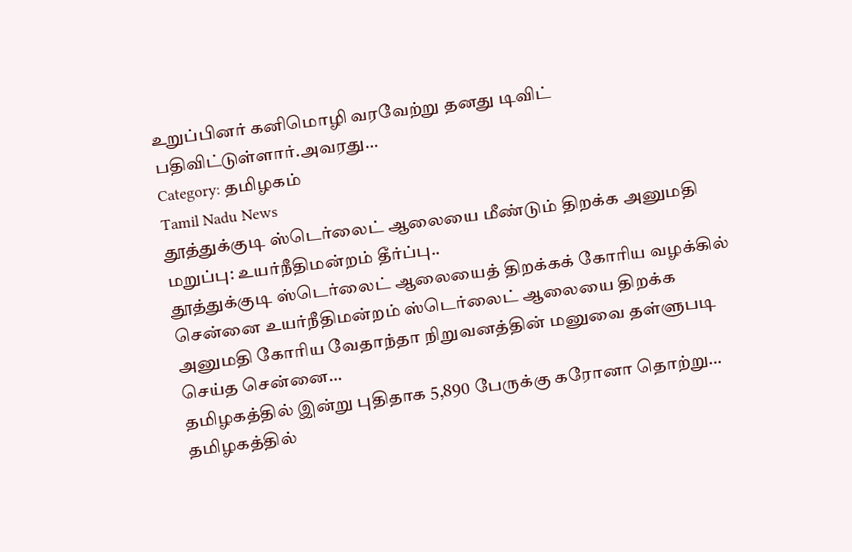உறுப்பினர் கனிமொழி வரவேற்று தனது டிவிட் பதிவிட்டுள்ளார்.அவரது…
Category: தமிழகம்
Tamil Nadu News
தூத்துக்குடி ஸ்டெர்லைட் ஆலையை மீண்டும் திறக்க அனுமதி மறுப்பு: உயர்நீதிமன்றம் தீர்ப்பு..
தூத்துக்குடி ஸ்டெர்லைட் ஆலையைத் திறக்கக் கோரிய வழக்கில் சென்னை உயர்நீதிமன்றம் ஸ்டெர்லைட் ஆலையை திறக்க அனுமதி கோரிய வேதாந்தா நிறுவனத்தின் மனுவை தள்ளுபடி செய்த சென்னை…
தமிழகத்தில் இன்று புதிதாக 5,890 பேருக்கு கரோனா தொற்று…
தமிழகத்தில்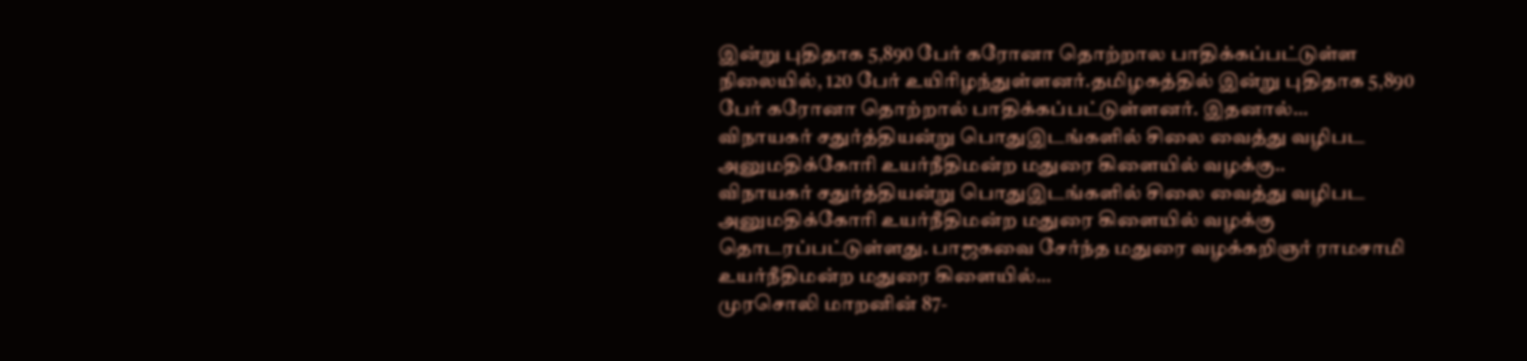இன்று புதிதாக 5,890 பேர் கரோனா தொற்றால பாதிக்கப்பட்டுள்ள நிலையில், 120 பேர் உயிரிழந்துள்ளனர்.தமிழகத்தில் இன்று புதிதாக 5,890 பேர் கரோனா தொற்றால் பாதிக்கப்பட்டுள்ளனர். இதனால்…
விநாயகர் சதுர்த்தியன்று பொதுஇடங்களில் சிலை வைத்து வழிபட அனுமதிக்கோரி உயர்நீதிமன்ற மதுரை கிளையில் வழக்கு..
விநாயகர் சதுர்த்தியன்று பொதுஇடங்களில் சிலை வைத்து வழிபட அனுமதிக்கோரி உயர்நீதிமன்ற மதுரை கிளையில் வழக்கு தொடரப்பட்டுள்ளது. பாஜகவை சேர்ந்த மதுரை வழக்கறிஞர் ராமசாமி உயர்நீதிமன்ற மதுரை கிளையில்…
முரசொலி மாறனின் 87-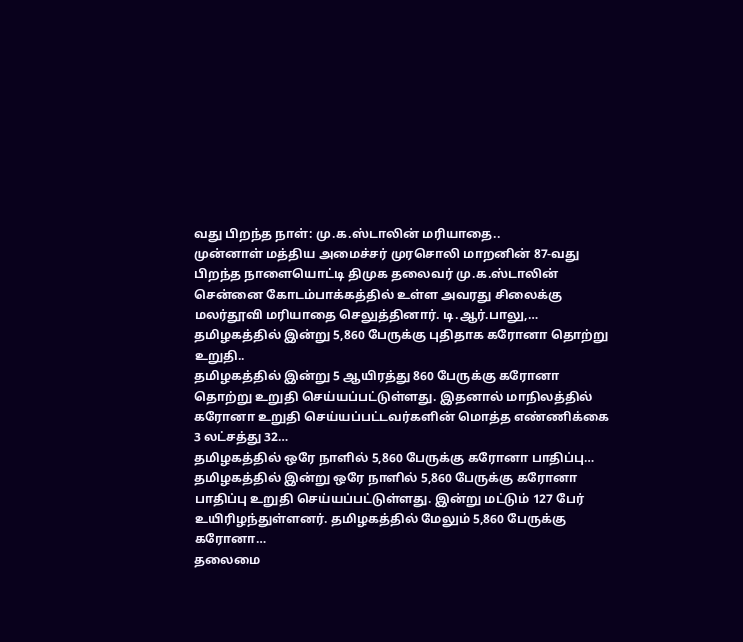வது பிறந்த நாள்: மு.க.ஸ்டாலின் மரியாதை..
முன்னாள் மத்திய அமைச்சர் முரசொலி மாறனின் 87-வது பிறந்த நாளையொட்டி திமுக தலைவர் மு.க.ஸ்டாலின் சென்னை கோடம்பாக்கத்தில் உள்ள அவரது சிலைக்கு மலர்தூவி மரியாதை செலுத்தினார். டி.ஆர்.பாலு,…
தமிழகத்தில் இன்று 5,860 பேருக்கு புதிதாக கரோனா தொற்று உறுதி..
தமிழகத்தில் இன்று 5 ஆயிரத்து 860 பேருக்கு கரோனா தொற்று உறுதி செய்யப்பட்டுள்ளது. இதனால் மாநிலத்தில் கரோனா உறுதி செய்யப்பட்டவர்களின் மொத்த எண்ணிக்கை 3 லட்சத்து 32…
தமிழகத்தில் ஒரே நாளில் 5,860 பேருக்கு கரோனா பாதிப்பு…
தமிழகத்தில் இன்று ஒரே நாளில் 5,860 பேருக்கு கரோனா பாதிப்பு உறுதி செய்யப்பட்டுள்ளது. இன்று மட்டும் 127 பேர் உயிரிழந்துள்ளனர். தமிழகத்தில் மேலும் 5,860 பேருக்கு கரோனா…
தலைமை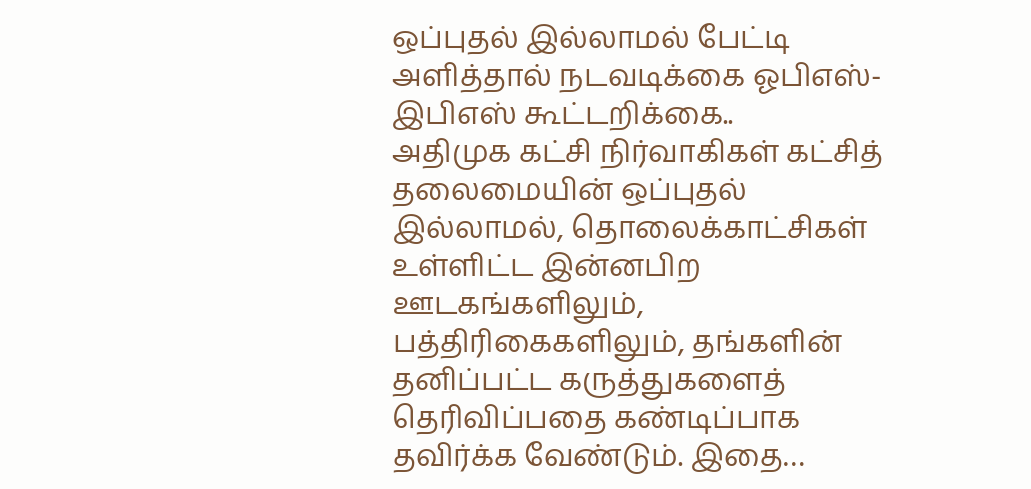ஒப்புதல் இல்லாமல் பேட்டி அளித்தால் நடவடிக்கை ஓபிஎஸ்-இபிஎஸ் கூட்டறிக்கை..
அதிமுக கட்சி நிர்வாகிகள் கட்சித் தலைமையின் ஒப்புதல் இல்லாமல், தொலைக்காட்சிகள் உள்ளிட்ட இன்னபிற ஊடகங்களிலும், பத்திரிகைகளிலும், தங்களின் தனிப்பட்ட கருத்துகளைத் தெரிவிப்பதை கண்டிப்பாக தவிர்க்க வேண்டும். இதை…